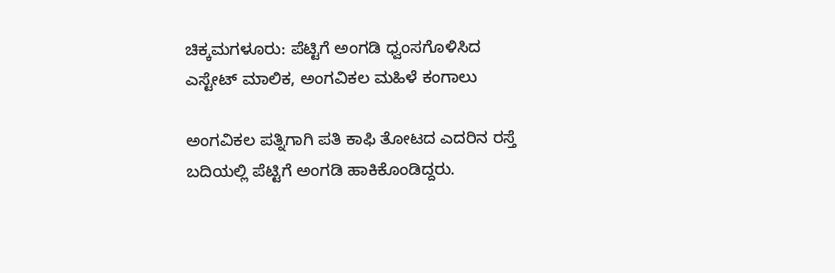ಚಿಕ್ಕಮಗಳೂರು: ಪೆಟ್ಟಿಗೆ ಅಂಗಡಿ ಧ್ವಂಸಗೊಳಿಸಿದ ಎಸ್ಟೇಟ್ ಮಾಲಿಕ, ಅಂಗವಿಕಲ ಮಹಿಳೆ ಕಂಗಾಲು

ಅಂಗವಿಕಲ ಪತ್ನಿಗಾಗಿ ಪತಿ ಕಾಫಿ ತೋಟದ ಎದರಿನ ರಸ್ತೆ ಬದಿಯಲ್ಲಿ ಪೆಟ್ಟಿಗೆ ಅಂಗಡಿ ಹಾಕಿಕೊಂಡಿದ್ದರು.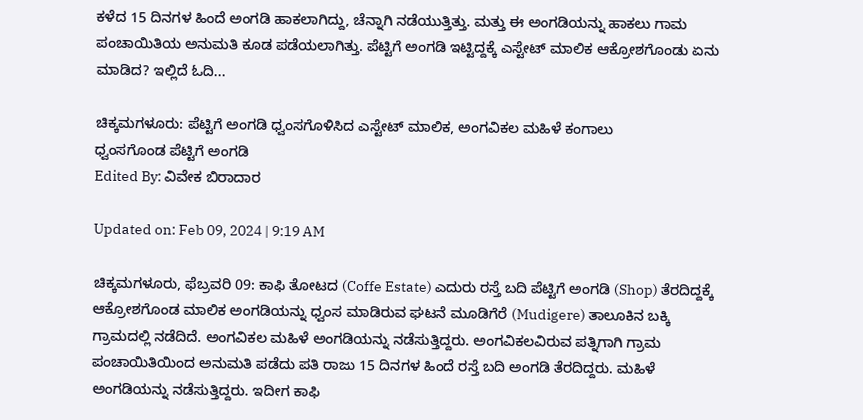ಕಳೆದ 15 ದಿನಗಳ ಹಿಂದೆ ಅಂಗಡಿ ಹಾಕಲಾಗಿದ್ದು, ಚೆನ್ನಾಗಿ ನಡೆಯುತ್ತಿತ್ತು. ಮತ್ತು ಈ ಅಂಗಡಿಯನ್ನು ಹಾಕಲು ಗಾಮ ಪಂಚಾಯಿತಿಯ ಅನುಮತಿ ಕೂಡ ಪಡೆಯಲಾಗಿತ್ತು. ಪೆಟ್ಟಿಗೆ ಅಂಗಡಿ ಇಟ್ಟಿದ್ದಕ್ಕೆ ಎಸ್ಟೇಟ್ ಮಾಲಿಕ ಆಕ್ರೋಶಗೊಂಡು ಏನು ಮಾಡಿದ? ಇಲ್ಲಿದೆ ಓದಿ...

ಚಿಕ್ಕಮಗಳೂರು: ಪೆಟ್ಟಿಗೆ ಅಂಗಡಿ ಧ್ವಂಸಗೊಳಿಸಿದ ಎಸ್ಟೇಟ್ ಮಾಲಿಕ, ಅಂಗವಿಕಲ ಮಹಿಳೆ ಕಂಗಾಲು
ಧ್ವಂಸಗೊಂಡ ಪೆಟ್ಟಿಗೆ ಅಂಗಡಿ
Edited By: ವಿವೇಕ ಬಿರಾದಾರ

Updated on: Feb 09, 2024 | 9:19 AM

ಚಿಕ್ಕಮಗಳೂರು, ಫೆಬ್ರವರಿ 09: ಕಾಫಿ ತೋಟದ (Coffe Estate) ಎದುರು ರಸ್ತೆ ಬದಿ ಪೆಟ್ಟಿಗೆ ಅಂಗಡಿ (Shop) ತೆರದಿದ್ದಕ್ಕೆ ಆಕ್ರೋಶಗೊಂಡ ಮಾಲಿಕ ಅಂಗಡಿಯನ್ನು ಧ್ವಂಸ ಮಾಡಿರುವ ಘಟನೆ ಮೂಡಿಗೆರೆ (Mudigere) ತಾಲೂಕಿನ ಬಕ್ಕಿ ಗ್ರಾಮದಲ್ಲಿ ನಡೆದಿದೆ. ಅಂಗವಿಕಲ ಮಹಿಳೆ ಅಂಗಡಿಯನ್ನು ನಡೆಸುತ್ತಿದ್ದರು. ಅಂಗವಿಕಲವಿರುವ ಪತ್ನಿಗಾಗಿ ಗ್ರಾಮ ಪಂಚಾಯಿತಿಯಿಂದ ಅನುಮತಿ ಪಡೆದು ಪತಿ ರಾಜು 15 ದಿನಗಳ ಹಿಂದೆ ರಸ್ತೆ ಬದಿ ಅಂಗಡಿ ತೆರದಿದ್ದರು. ಮಹಿಳೆ ಅಂಗಡಿಯನ್ನು ನಡೆಸುತ್ತಿದ್ದರು. ಇದೀಗ ಕಾಫಿ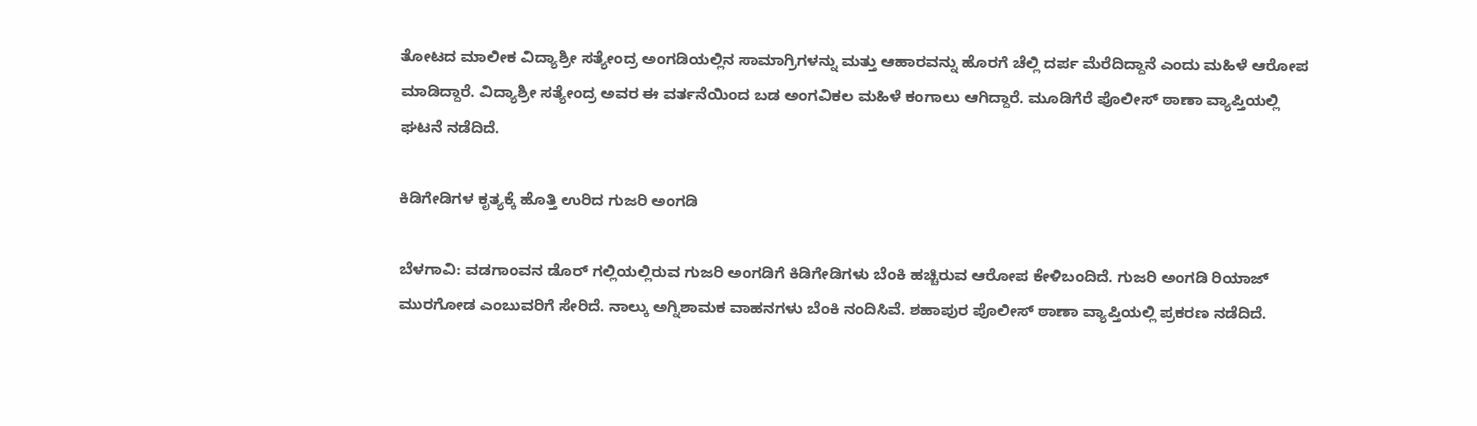ತೋಟದ ಮಾಲೀಕ ವಿದ್ಯಾಶ್ರೀ ಸತ್ಯೇಂದ್ರ ಅಂಗಡಿಯಲ್ಲಿನ ಸಾಮಾಗ್ರಿಗಳನ್ನು ಮತ್ತು ಆಹಾರವನ್ನು ಹೊರಗೆ ಚೆಲ್ಲಿ ದರ್ಪ ಮೆರೆದಿದ್ದಾನೆ ಎಂದು ಮಹಿಳೆ ಆರೋಪ ಮಾಡಿದ್ದಾರೆ. ವಿದ್ಯಾಶ್ರೀ ಸತ್ಯೇಂದ್ರ ಅವರ ಈ ವರ್ತನೆಯಿಂದ ಬಡ ಅಂಗವಿಕಲ ಮಹಿಳೆ ಕಂಗಾಲು ಆಗಿದ್ದಾರೆ. ಮೂಡಿಗೆರೆ ಪೊಲೀಸ್ ಠಾಣಾ ವ್ಯಾಪ್ತಿಯಲ್ಲಿ ಘಟನೆ ನಡೆದಿದೆ.

ಕಿಡಿಗೇಡಿಗಳ ಕೃತ್ಯಕ್ಕೆ ಹೊತ್ತಿ ಉರಿದ ಗುಜರಿ ಅಂಗಡಿ

ಬೆಳಗಾವಿ: ವಡಗಾಂವನ ಡೊರ್ ಗಲ್ಲಿಯಲ್ಲಿರುವ ಗುಜರಿ ಅಂಗಡಿಗೆ ಕಿಡಿಗೇಡಿಗಳು ಬೆಂಕಿ ಹಚ್ಚಿರುವ ಆರೋಪ ಕೇಳಿಬಂದಿದೆ. ಗುಜರಿ ಅಂಗಡಿ ರಿಯಾಜ್ ಮುರಗೋಡ ಎಂಬುವರಿಗೆ ಸೇರಿದೆ. ನಾಲ್ಕು ಅಗ್ನಿಶಾಮಕ ವಾಹನಗಳು ಬೆಂಕಿ ನಂದಿಸಿವೆ. ಶಹಾಪುರ ಪೊಲೀಸ್ ಠಾಣಾ ವ್ಯಾಪ್ತಿಯಲ್ಲಿ ಪ್ರಕರಣ ನಡೆದಿದೆ.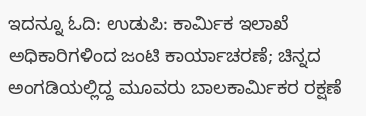ಇದನ್ನೂ ಓದಿ: ಉಡುಪಿ: ಕಾರ್ಮಿಕ ಇಲಾಖೆ ಅಧಿಕಾರಿಗಳಿಂದ ಜಂಟಿ ಕಾರ್ಯಾಚರಣೆ; ಚಿನ್ನದ ಅಂಗಡಿಯಲ್ಲಿದ್ದ ಮೂವರು ಬಾಲಕಾರ್ಮಿಕರ ರಕ್ಷಣೆ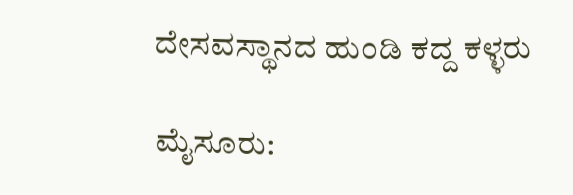ದೇಸವಸ್ಥಾನದ ಹುಂಡಿ ಕದ್ದ ಕಳ್ಳರು

ಮೈಸೂರು: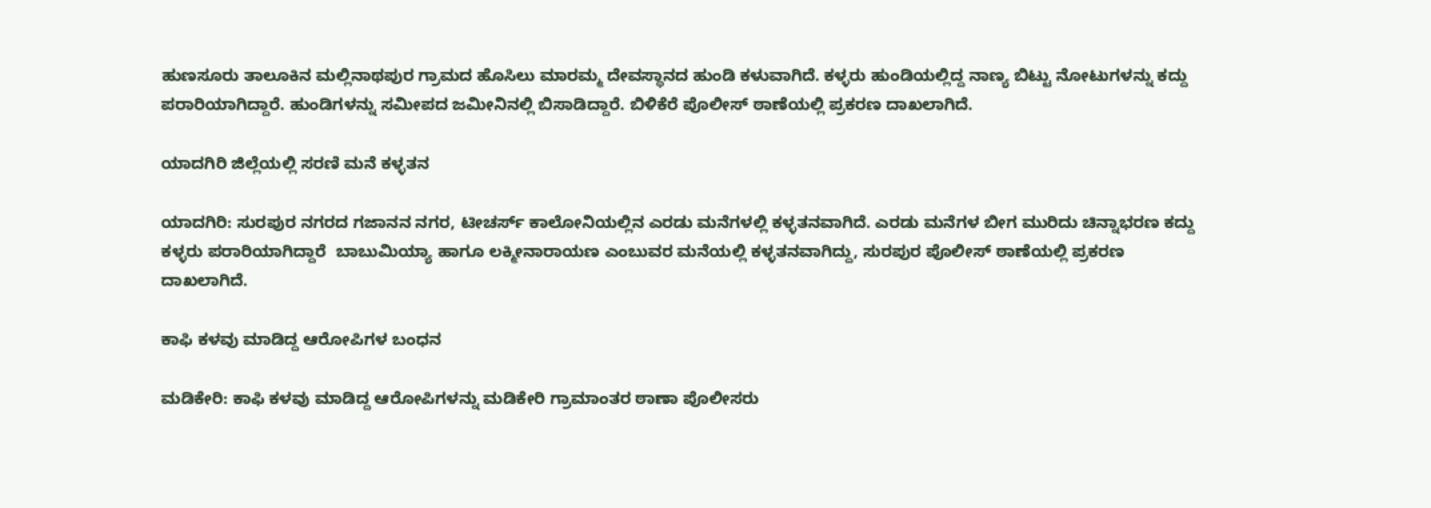ಹುಣಸೂರು ತಾಲೂಕಿನ ಮಲ್ಲಿನಾಥಪುರ ಗ್ರಾಮದ ಹೊಸಿಲು ಮಾರಮ್ಮ ದೇವಸ್ಥಾನದ ಹುಂಡಿ ಕಳುವಾಗಿದೆ. ಕಳ್ಳರು ಹುಂಡಿಯಲ್ಲಿದ್ದ ನಾಣ್ಯ ಬಿಟ್ಟು ನೋಟುಗಳನ್ನು ಕದ್ದು ಪರಾರಿಯಾಗಿದ್ದಾರೆ. ಹುಂಡಿಗಳನ್ನು ಸಮೀಪದ ಜಮೀನಿನಲ್ಲಿ ಬಿಸಾಡಿದ್ದಾರೆ. ಬಿಳಿಕೆರೆ ಪೊಲೀಸ್ ಠಾಣೆಯಲ್ಲಿ ಪ್ರಕರಣ ದಾಖಲಾಗಿದೆ.

ಯಾದಗಿರಿ ಜಿಲ್ಲೆಯಲ್ಲಿ ಸರಣಿ ಮನೆ ಕಳ್ಳತನ

ಯಾದಗಿರಿ: ಸುರಪುರ ನಗರದ ಗಜಾನನ ನಗರ, ಟೀಚರ್ಸ್ ಕಾಲೋನಿಯಲ್ಲಿನ ಎರಡು ಮನೆಗಳಲ್ಲಿ ಕಳ್ಳತನವಾಗಿದೆ. ಎರಡು ಮನೆಗಳ ಬೀಗ ಮುರಿದು ಚಿನ್ನಾಭರಣ ಕದ್ದು ಕಳ್ಳರು ಪರಾರಿಯಾಗಿದ್ದಾರೆ  ಬಾಬುಮಿಯ್ಯಾ ಹಾಗೂ ಲಕ್ಮೀನಾರಾಯಣ ಎಂಬುವರ ಮನೆಯಲ್ಲಿ ಕಳ್ಳತನವಾಗಿದ್ದು, ಸುರಪುರ ಪೊಲೀಸ್ ಠಾಣೆಯಲ್ಲಿ ಪ್ರಕರಣ ದಾಖಲಾಗಿದೆ.

ಕಾಫಿ ಕಳವು ಮಾಡಿದ್ದ ಆರೋಪಿಗಳ ಬಂಧನ

ಮಡಿಕೇರಿ: ಕಾಫಿ ಕಳವು ಮಾಡಿದ್ದ ಆರೋಪಿಗಳನ್ನು ಮಡಿಕೇರಿ ಗ್ರಾಮಾಂತರ ಠಾಣಾ ಪೊಲೀಸರು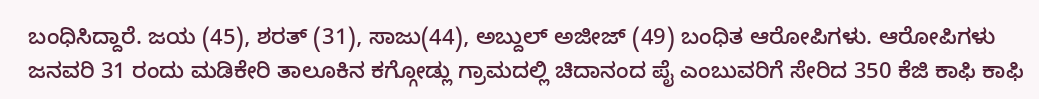ಬಂಧಿಸಿದ್ದಾರೆ. ಜಯ (45), ಶರತ್ (31), ಸಾಜು(44), ಅಬ್ದುಲ್ ಅಜೀಜ್ (49) ಬಂಧಿತ ಆರೋಪಿಗಳು. ಆರೋಪಿಗಳು ಜನವರಿ 31 ರಂದು ಮಡಿಕೇರಿ ತಾಲೂಕಿನ ಕಗ್ಗೋಡ್ಲು ಗ್ರಾಮದಲ್ಲಿ ಚಿದಾನಂದ ಪೈ ಎಂಬುವರಿಗೆ ಸೇರಿದ 350 ಕೆಜಿ ಕಾಫಿ‌ ಕಾಫಿ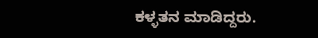ಕಳ್ಳತನ ಮಾಡಿದ್ದರು.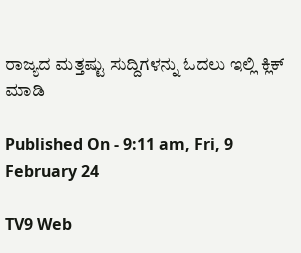ರಾಜ್ಯದ ಮತ್ತಷ್ಟು ಸುದ್ದಿಗಳನ್ನು ಓದಲು ಇಲ್ಲಿ ಕ್ಲಿಕ್ ಮಾಡಿ

Published On - 9:11 am, Fri, 9 February 24

TV9 Web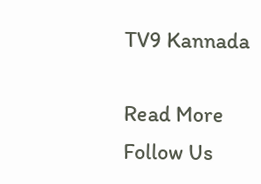TV9 Kannada

Read More
Follow Us